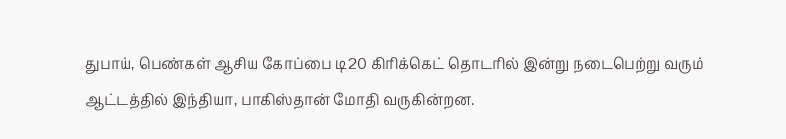துபாய், பெண்கள் ஆசிய கோப்பை டி20 கிரிக்கெட் தொடரில் இன்று நடைபெற்று வரும் ஆட்டத்தில் இந்தியா, பாகிஸ்தான் மோதி வருகின்றன.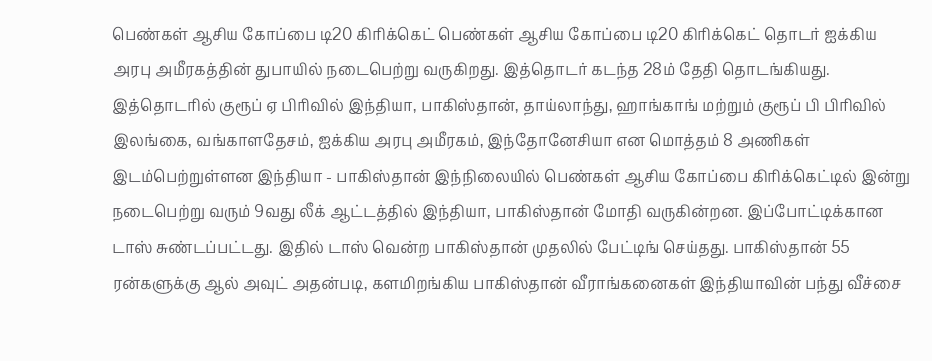பெண்கள் ஆசிய கோப்பை டி20 கிரிக்கெட் பெண்கள் ஆசிய கோப்பை டி20 கிரிக்கெட் தொடர் ஐக்கிய அரபு அமீரகத்தின் துபாயில் நடைபெற்று வருகிறது. இத்தொடர் கடந்த 28ம் தேதி தொடங்கியது. இத்தொடரில் குரூப் ஏ பிரிவில் இந்தியா, பாகிஸ்தான், தாய்லாந்து, ஹாங்காங் மற்றும் குரூப் பி பிரிவில் இலங்கை, வங்காளதேசம், ஐக்கிய அரபு அமீரகம், இந்தோனேசியா என மொத்தம் 8 அணிகள் இடம்பெற்றுள்ளன இந்தியா - பாகிஸ்தான் இந்நிலையில் பெண்கள் ஆசிய கோப்பை கிரிக்கெட்டில் இன்று நடைபெற்று வரும் 9வது லீக் ஆட்டத்தில் இந்தியா, பாகிஸ்தான் மோதி வருகின்றன. இப்போட்டிக்கான டாஸ் சுண்டப்பட்டது. இதில் டாஸ் வென்ற பாகிஸ்தான் முதலில் பேட்டிங் செய்தது. பாகிஸ்தான் 55 ரன்களுக்கு ஆல் அவுட் அதன்படி, களமிறங்கிய பாகிஸ்தான் வீராங்கனைகள் இந்தியாவின் பந்து வீச்சை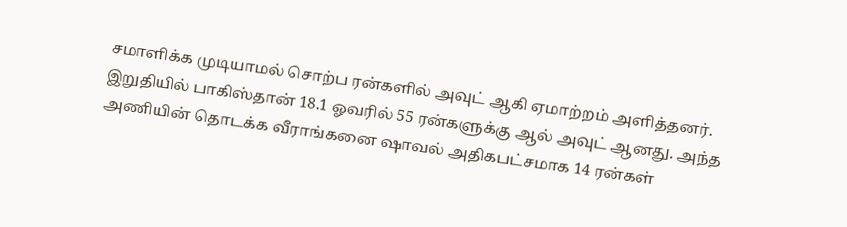சமாளிக்க முடியாமல் சொற்ப ரன்களில் அவுட் ஆகி ஏமாற்றம் அளித்தனர். இறுதியில் பாகிஸ்தான் 18.1 ஓவரில் 55 ரன்களுக்கு ஆல் அவுட் ஆனது. அந்த அணியின் தொடக்க வீராங்கனை ஷாவல் அதிகபட்சமாக 14 ரன்கள்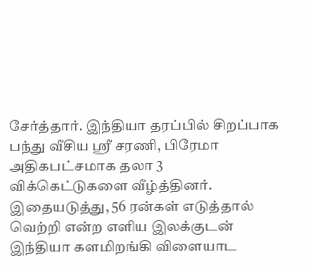சேர்த்தார். இந்தியா தரப்பில் சிறப்பாக பந்து வீசிய ஸ்ரீ சரணி, பிரேமா அதிகபட்சமாக தலா 3 விக்கெட்டுகளை வீழ்த்தினர். இதையடுத்து, 56 ரன்கள் எடுத்தால் வெற்றி என்ற எளிய இலக்குடன் இந்தியா களமிறங்கி விளையாட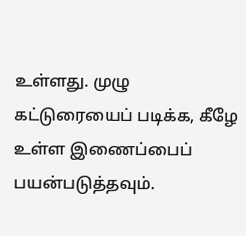உள்ளது. முழு கட்டுரையைப் படிக்க, கீழே உள்ள இணைப்பைப் பயன்படுத்தவும்.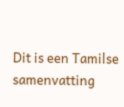Dit is een Tamilse samenvatting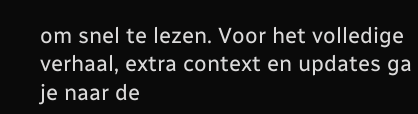om snel te lezen. Voor het volledige verhaal, extra context en updates ga je naar de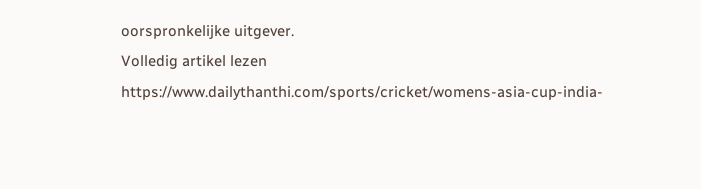oorspronkelijke uitgever.
Volledig artikel lezen
https://www.dailythanthi.com/sports/cricket/womens-asia-cup-india-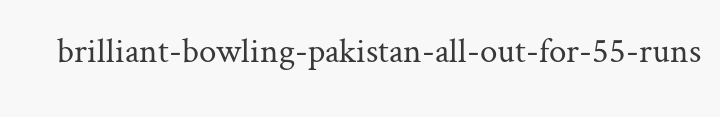brilliant-bowling-pakistan-all-out-for-55-runs